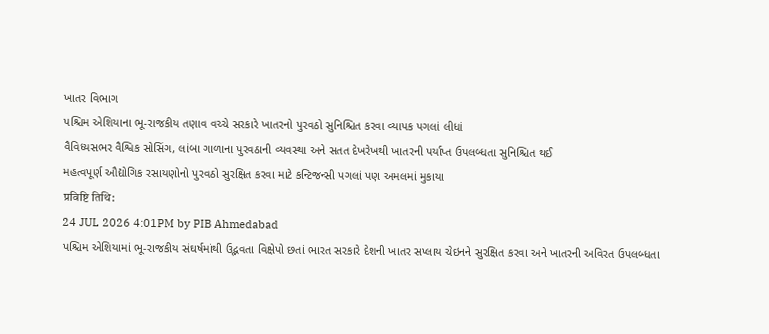ખાતર વિભાગ
પશ્ચિમ એશિયાના ભૂ-રાજકીય તણાવ વચ્ચે સરકારે ખાતરનો પુરવઠો સુનિશ્ચિત કરવા વ્યાપક પગલાં લીધાં
વૈવિધ્યસભર વૈશ્વિક સોસિંગ, લાંબા ગાળાના પુરવઠાની વ્યવસ્થા અને સતત દેખરેખથી ખાતરની પર્યાપ્ત ઉપલબ્ધતા સુનિશ્ચિત થઈ
મહત્વપૂર્ણ ઔદ્યોગિક રસાયણોનો પુરવઠો સુરક્ષિત કરવા માટે કન્ટિજન્સી પગલાં પણ અમલમાં મુકાયા
प्रविष्टि तिथि:
24 JUL 2026 4:01PM by PIB Ahmedabad
પશ્ચિમ એશિયામાં ભૂ-રાજકીય સંઘર્ષમાંથી ઉદ્ભવતા વિક્ષેપો છતાં ભારત સરકારે દેશની ખાતર સપ્લાય ચેઇનને સુરક્ષિત કરવા અને ખાતરની અવિરત ઉપલબ્ધતા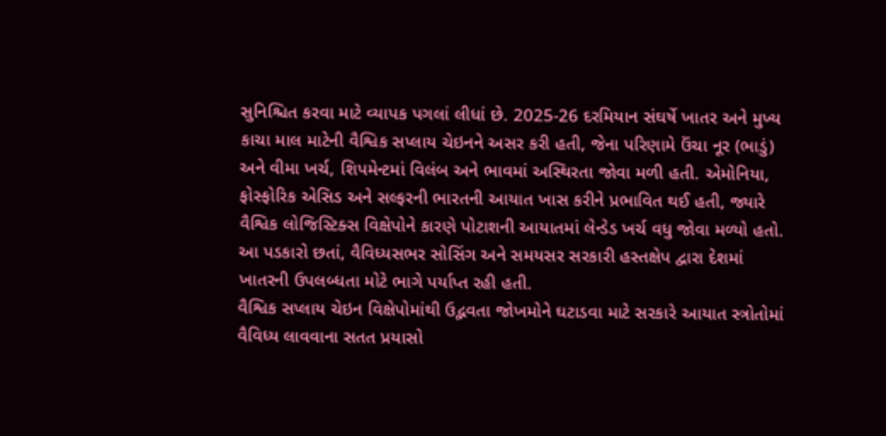સુનિશ્ચિત કરવા માટે વ્યાપક પગલાં લીધાં છે. 2025-26 દરમિયાન સંઘર્ષે ખાતર અને મુખ્ય કાચા માલ માટેની વૈશ્વિક સપ્લાય ચેઇનને અસર કરી હતી, જેના પરિણામે ઉંચા નૂર (ભાડું) અને વીમા ખર્ચ, શિપમેન્ટમાં વિલંબ અને ભાવમાં અસ્થિરતા જોવા મળી હતી. એમોનિયા, ફોસ્ફોરિક એસિડ અને સલ્ફરની ભારતની આયાત ખાસ કરીને પ્રભાવિત થઈ હતી, જ્યારે વૈશ્વિક લોજિસ્ટિક્સ વિક્ષેપોને કારણે પોટાશની આયાતમાં લેન્ડેડ ખર્ચ વધુ જોવા મળ્યો હતો. આ પડકારો છતાં, વૈવિધ્યસભર સોસિંગ અને સમયસર સરકારી હસ્તક્ષેપ દ્વારા દેશમાં ખાતરની ઉપલબ્ધતા મોટે ભાગે પર્યાપ્ત રહી હતી.
વૈશ્વિક સપ્લાય ચેઇન વિક્ષેપોમાંથી ઉદ્ભવતા જોખમોને ઘટાડવા માટે સરકારે આયાત સ્ત્રોતોમાં વૈવિધ્ય લાવવાના સતત પ્રયાસો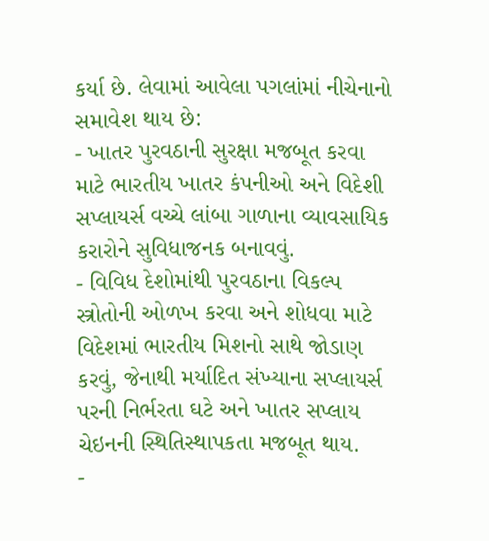કર્યા છે. લેવામાં આવેલા પગલાંમાં નીચેનાનો સમાવેશ થાય છે:
- ખાતર પુરવઠાની સુરક્ષા મજબૂત કરવા માટે ભારતીય ખાતર કંપનીઓ અને વિદેશી સપ્લાયર્સ વચ્ચે લાંબા ગાળાના વ્યાવસાયિક કરારોને સુવિધાજનક બનાવવું.
- વિવિધ દેશોમાંથી પુરવઠાના વિકલ્પ સ્ત્રોતોની ઓળખ કરવા અને શોધવા માટે વિદેશમાં ભારતીય મિશનો સાથે જોડાણ કરવું, જેનાથી મર્યાદિત સંખ્યાના સપ્લાયર્સ પરની નિર્ભરતા ઘટે અને ખાતર સપ્લાય ચેઇનની સ્થિતિસ્થાપકતા મજબૂત થાય.
-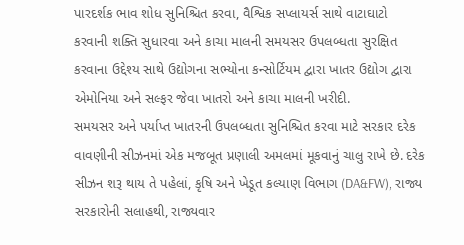પારદર્શક ભાવ શોધ સુનિશ્ચિત કરવા, વૈશ્વિક સપ્લાયર્સ સાથે વાટાઘાટો કરવાની શક્તિ સુધારવા અને કાચા માલની સમયસર ઉપલબ્ધતા સુરક્ષિત કરવાના ઉદ્દેશ્ય સાથે ઉદ્યોગના સભ્યોના કન્સોર્ટિયમ દ્વારા ખાતર ઉદ્યોગ દ્વારા એમોનિયા અને સલ્ફર જેવા ખાતરો અને કાચા માલની ખરીદી.
સમયસર અને પર્યાપ્ત ખાતરની ઉપલબ્ધતા સુનિશ્ચિત કરવા માટે સરકાર દરેક વાવણીની સીઝનમાં એક મજબૂત પ્રણાલી અમલમાં મૂકવાનું ચાલુ રાખે છે. દરેક સીઝન શરૂ થાય તે પહેલાં, કૃષિ અને ખેડૂત કલ્યાણ વિભાગ (DA&FW), રાજ્ય સરકારોની સલાહથી, રાજ્યવાર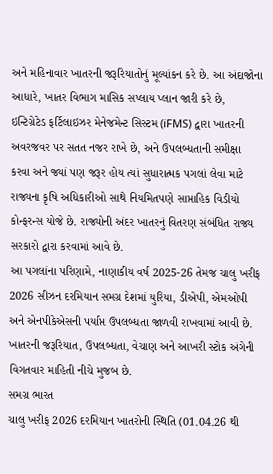અને મહિનાવાર ખાતરની જરૂરિયાતોનું મૂલ્યાંકન કરે છે. આ અંદાજોના આધારે, ખાતર વિભાગ માસિક સપ્લાય પ્લાન જારી કરે છે, ઇન્ટિગ્રેટેડ ફર્ટિલાઇઝર મેનેજમેન્ટ સિસ્ટમ (iFMS) દ્વારા ખાતરની અવરજવર પર સતત નજર રાખે છે, અને ઉપલબ્ધતાની સમીક્ષા કરવા અને જ્યાં પણ જરૂર હોય ત્યાં સુધારાત્મક પગલાં લેવા માટે રાજ્યના કૃષિ અધિકારીઓ સાથે નિયમિતપણે સાપ્તાહિક વિડીયો કોન્ફરન્સ યોજે છે. રાજ્યોની અંદર ખાતરનું વિતરણ સંબંધિત રાજ્ય સરકારો દ્વારા કરવામાં આવે છે.
આ પગલાંના પરિણામે, નાણાકીય વર્ષ 2025-26 તેમજ ચાલુ ખરીફ 2026 સીઝન દરમિયાન સમગ્ર દેશમાં યુરિયા, ડીએપી, એમઓપી અને એનપીકેએસની પર્યાપ્ત ઉપલબ્ધતા જાળવી રાખવામાં આવી છે. ખાતરની જરૂરિયાત, ઉપલબ્ધતા, વેચાણ અને આખરી સ્ટોક અંગેની વિગતવાર માહિતી નીચે મુજબ છે.
સમગ્ર ભારત
ચાલુ ખરીફ 2026 દરમિયાન ખાતરોની સ્થિતિ (01.04.26 થી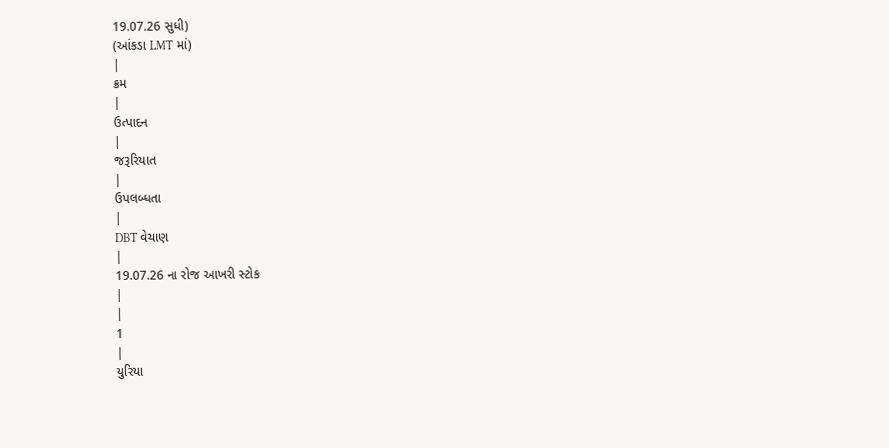19.07.26 સુધી)
(આંકડા LMT માં)
|
ક્રમ
|
ઉત્પાદન
|
જરૂરિયાત
|
ઉપલબ્ધતા
|
DBT વેચાણ
|
19.07.26 ના રોજ આખરી સ્ટોક
|
|
1
|
યુરિયા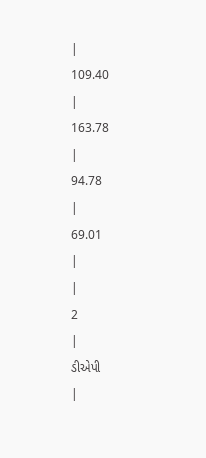|
109.40
|
163.78
|
94.78
|
69.01
|
|
2
|
ડીએપી
|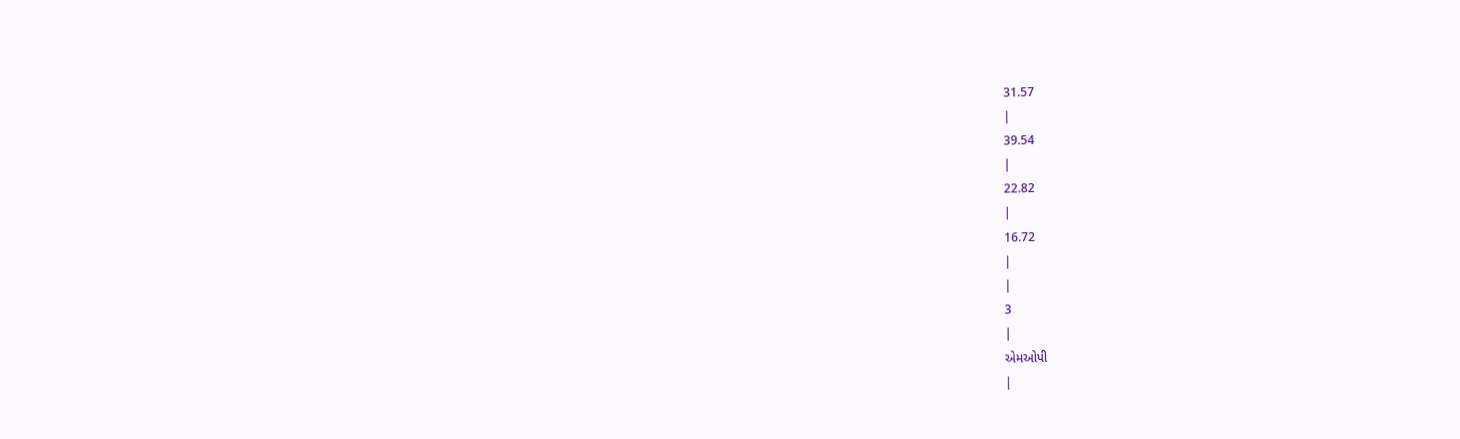31.57
|
39.54
|
22.82
|
16.72
|
|
3
|
એમઓપી
|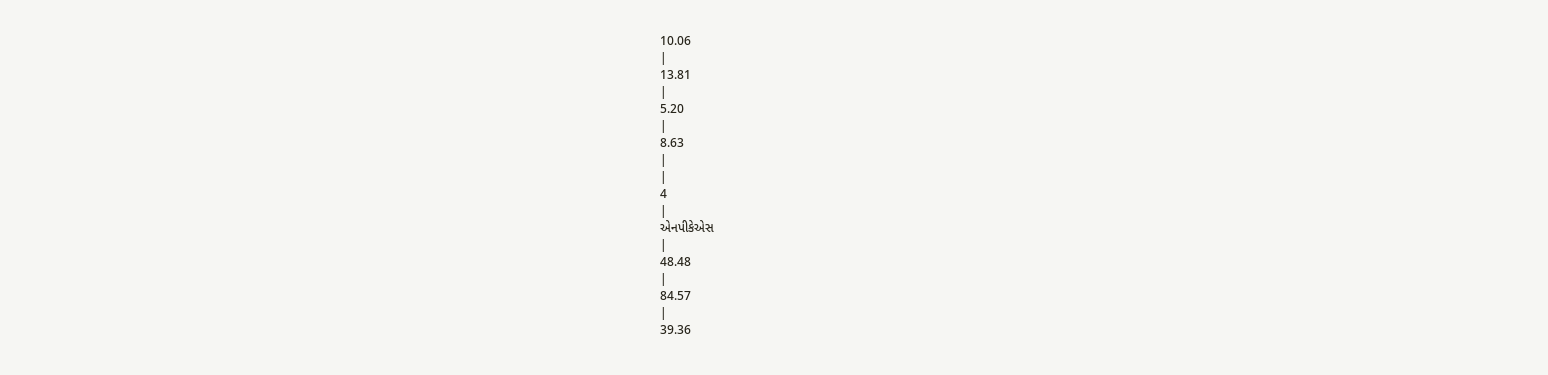10.06
|
13.81
|
5.20
|
8.63
|
|
4
|
એનપીકેએસ
|
48.48
|
84.57
|
39.36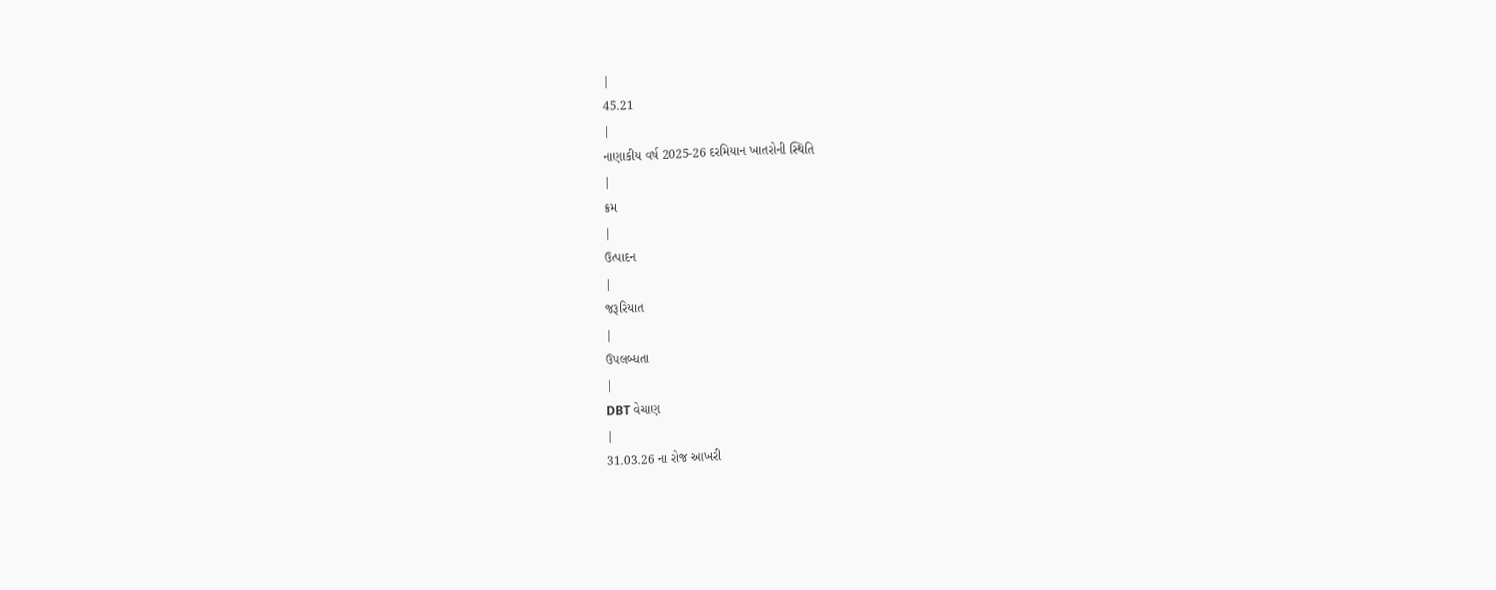|
45.21
|
નાણાકીય વર્ષ 2025-26 દરમિયાન ખાતરોની સ્થિતિ
|
ક્રમ
|
ઉત્પાદન
|
જરૂરિયાત
|
ઉપલબ્ધતા
|
DBT વેચાણ
|
31.03.26 ના રોજ આખરી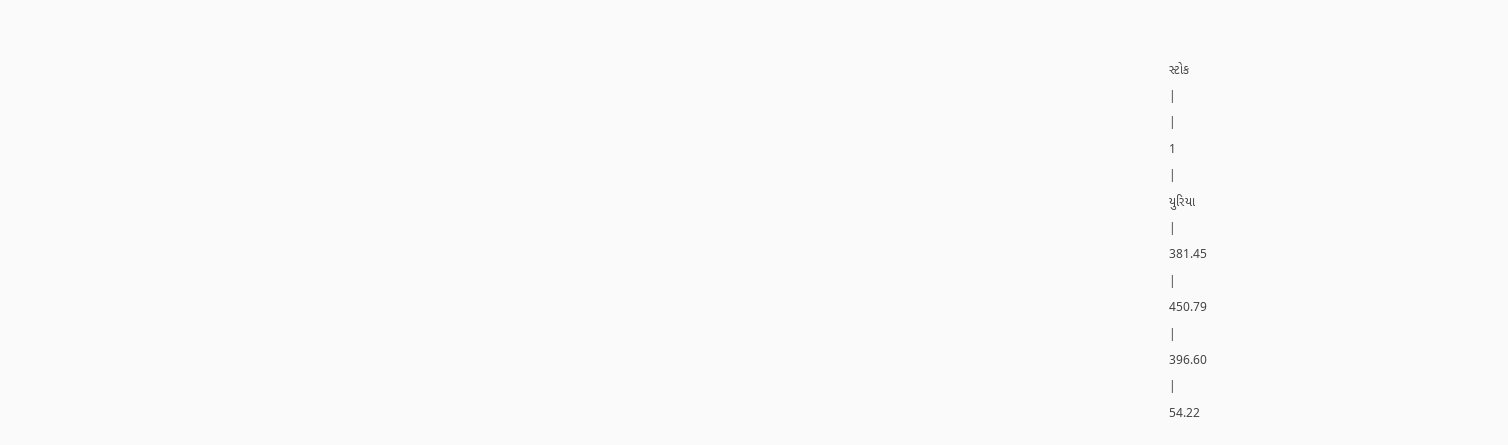સ્ટોક
|
|
1
|
યુરિયા
|
381.45
|
450.79
|
396.60
|
54.22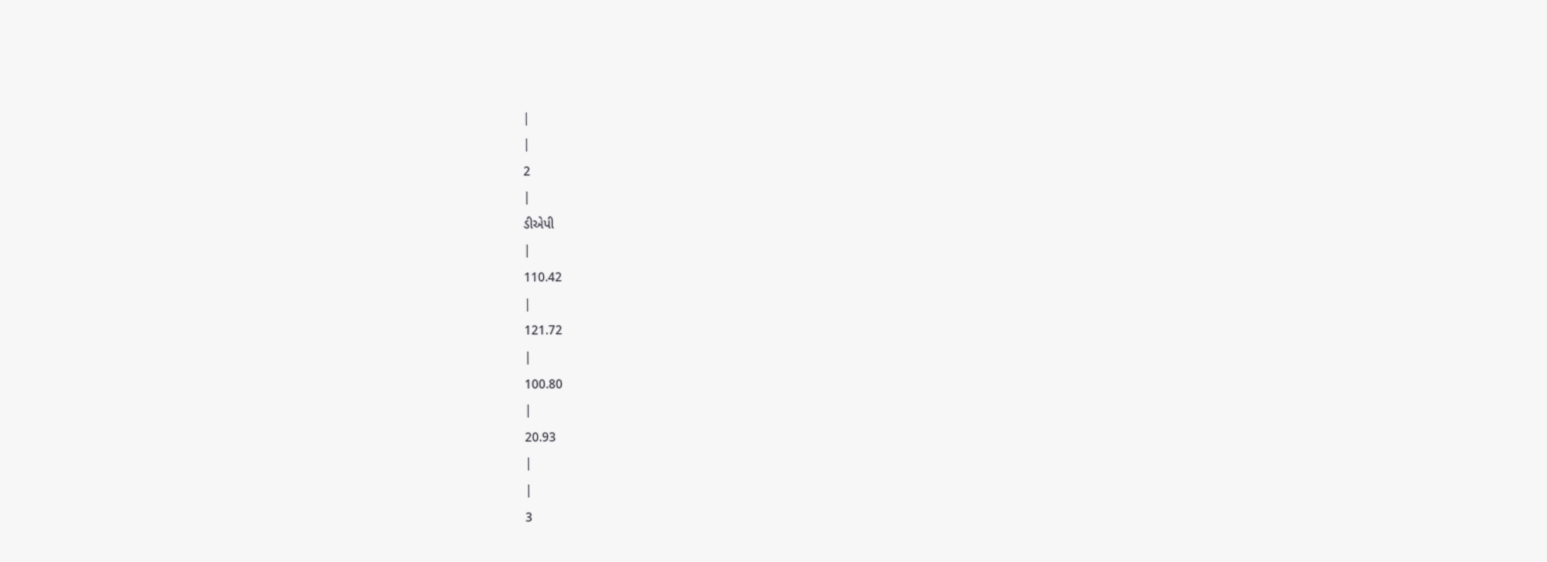|
|
2
|
ડીએપી
|
110.42
|
121.72
|
100.80
|
20.93
|
|
3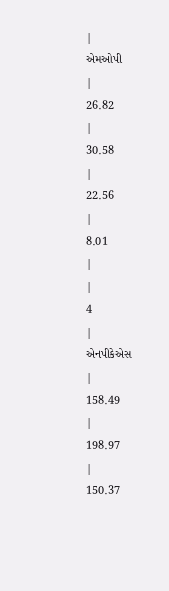|
એમઓપી
|
26.82
|
30.58
|
22.56
|
8.01
|
|
4
|
એનપીકેએસ
|
158.49
|
198.97
|
150.37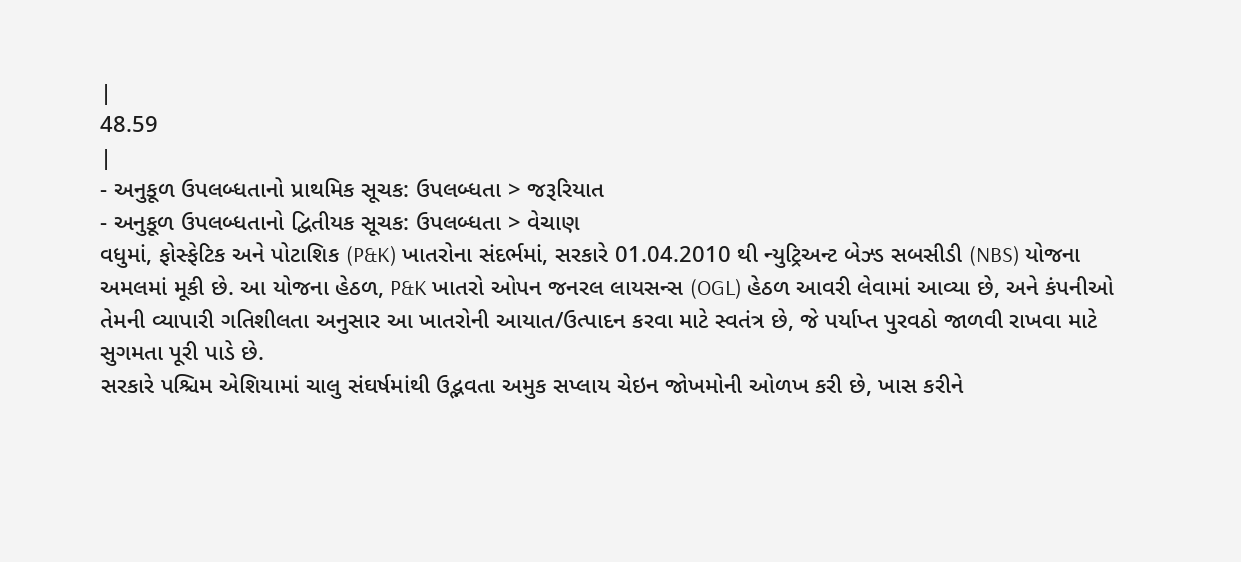|
48.59
|
- અનુકૂળ ઉપલબ્ધતાનો પ્રાથમિક સૂચક: ઉપલબ્ધતા > જરૂરિયાત
- અનુકૂળ ઉપલબ્ધતાનો દ્વિતીયક સૂચક: ઉપલબ્ધતા > વેચાણ
વધુમાં, ફોસ્ફેટિક અને પોટાશિક (P&K) ખાતરોના સંદર્ભમાં, સરકારે 01.04.2010 થી ન્યુટ્રિઅન્ટ બેઝ્ડ સબસીડી (NBS) યોજના અમલમાં મૂકી છે. આ યોજના હેઠળ, P&K ખાતરો ઓપન જનરલ લાયસન્સ (OGL) હેઠળ આવરી લેવામાં આવ્યા છે, અને કંપનીઓ તેમની વ્યાપારી ગતિશીલતા અનુસાર આ ખાતરોની આયાત/ઉત્પાદન કરવા માટે સ્વતંત્ર છે, જે પર્યાપ્ત પુરવઠો જાળવી રાખવા માટે સુગમતા પૂરી પાડે છે.
સરકારે પશ્ચિમ એશિયામાં ચાલુ સંઘર્ષમાંથી ઉદ્ભવતા અમુક સપ્લાય ચેઇન જોખમોની ઓળખ કરી છે, ખાસ કરીને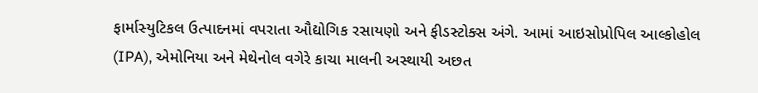ફાર્માસ્યુટિકલ ઉત્પાદનમાં વપરાતા ઔદ્યોગિક રસાયણો અને ફીડસ્ટોક્સ અંગે. આમાં આઇસોપ્રોપિલ આલ્કોહોલ (IPA), એમોનિયા અને મેથેનોલ વગેરે કાચા માલની અસ્થાયી અછત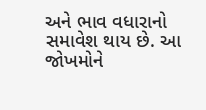અને ભાવ વધારાનો સમાવેશ થાય છે. આ જોખમોને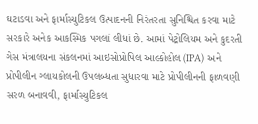ઘટાડવા અને ફાર્માસ્યુટિકલ ઉત્પાદનની નિરંતરતા સુનિશ્ચિત કરવા માટે સરકારે અનેક આકસ્મિક પગલાં લીધાં છે. આમાં પેટ્રોલિયમ અને કુદરતી ગેસ મંત્રાલયના સંકલનમાં આઇસોપ્રોપિલ આલ્કોહોલ (IPA) અને પ્રોપીલીન ગ્લાયકોલની ઉપલબ્ધતા સુધારવા માટે પ્રોપીલીનની ફાળવણી સરળ બનાવવી, ફાર્માસ્યુટિકલ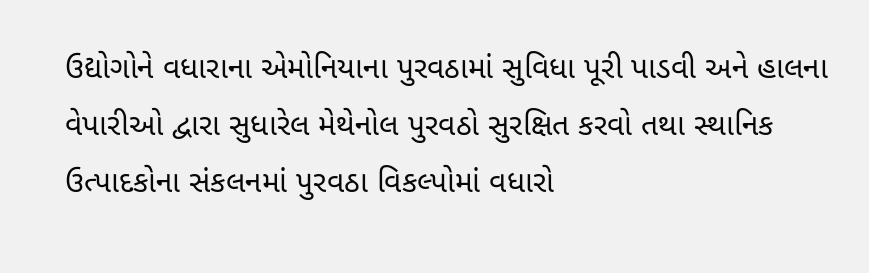ઉદ્યોગોને વધારાના એમોનિયાના પુરવઠામાં સુવિધા પૂરી પાડવી અને હાલના વેપારીઓ દ્વારા સુધારેલ મેથેનોલ પુરવઠો સુરક્ષિત કરવો તથા સ્થાનિક ઉત્પાદકોના સંકલનમાં પુરવઠા વિકલ્પોમાં વધારો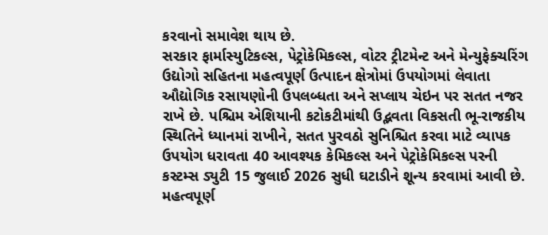કરવાનો સમાવેશ થાય છે.
સરકાર ફાર્માસ્યુટિકલ્સ, પેટ્રોકેમિકલ્સ, વોટર ટ્રીટમેન્ટ અને મેન્યુફેક્ચરિંગ ઉદ્યોગો સહિતના મહત્વપૂર્ણ ઉત્પાદન ક્ષેત્રોમાં ઉપયોગમાં લેવાતા ઔદ્યોગિક રસાયણોની ઉપલબ્ધતા અને સપ્લાય ચેઇન પર સતત નજર રાખે છે. પશ્ચિમ એશિયાની કટોકટીમાંથી ઉદ્ભવતા વિકસતી ભૂ-રાજકીય સ્થિતિને ધ્યાનમાં રાખીને, સતત પુરવઠો સુનિશ્ચિત કરવા માટે વ્યાપક ઉપયોગ ધરાવતા 40 આવશ્યક કેમિકલ્સ અને પેટ્રોકેમિકલ્સ પરની કસ્ટમ્સ ડ્યુટી 15 જુલાઈ 2026 સુધી ઘટાડીને શૂન્ય કરવામાં આવી છે. મહત્વપૂર્ણ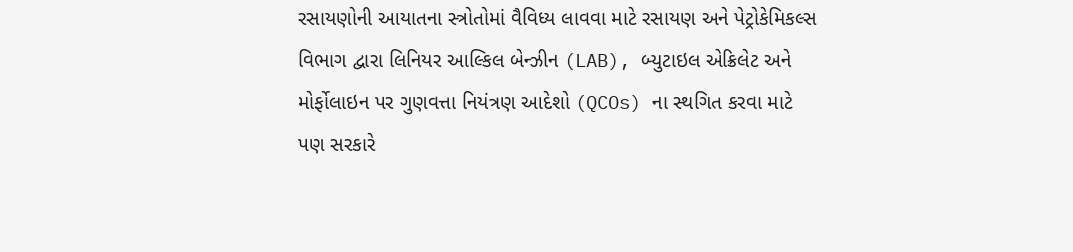રસાયણોની આયાતના સ્ત્રોતોમાં વૈવિધ્ય લાવવા માટે રસાયણ અને પેટ્રોકેમિકલ્સ વિભાગ દ્વારા લિનિયર આલ્કિલ બેન્ઝીન (LAB), બ્યુટાઇલ એક્રિલેટ અને મોર્ફોલાઇન પર ગુણવત્તા નિયંત્રણ આદેશો (QCOs) ના સ્થગિત કરવા માટે પણ સરકારે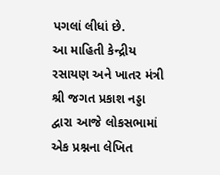પગલાં લીધાં છે.
આ માહિતી કેન્દ્રીય રસાયણ અને ખાતર મંત્રી શ્રી જગત પ્રકાશ નડ્ડા દ્વારા આજે લોકસભામાં એક પ્રશ્નના લેખિત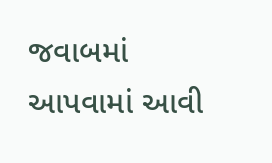જવાબમાં આપવામાં આવી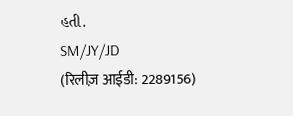હતી.
SM/JY/JD
(रिलीज़ आईडी: 2289156)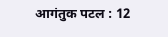आगंतुक पटल : 12